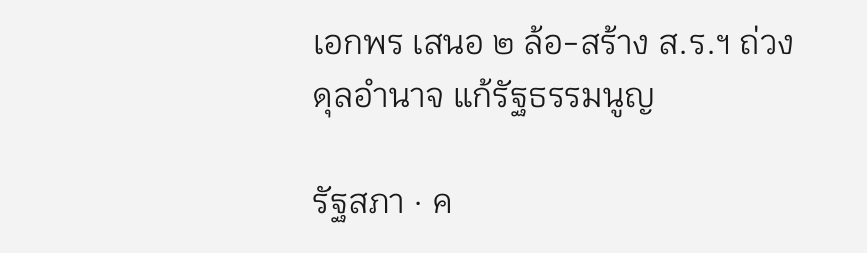เอกพร เสนอ ๒ ล้อ-สร้าง ส.ร.ฯ ถ่วงดุลอำนาจ แก้รัฐธรรมนูญ

รัฐสภา · ค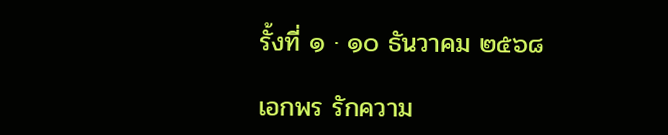รั้งที่ ๑ · ๑๐ ธันวาคม ๒๕๖๘

เอกพร รักความ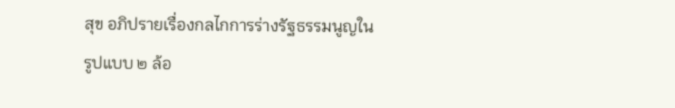สุข อภิปรายเรื่องกลไกการร่างรัฐธรรมนูญในรูปแบบ ๒ ล้อ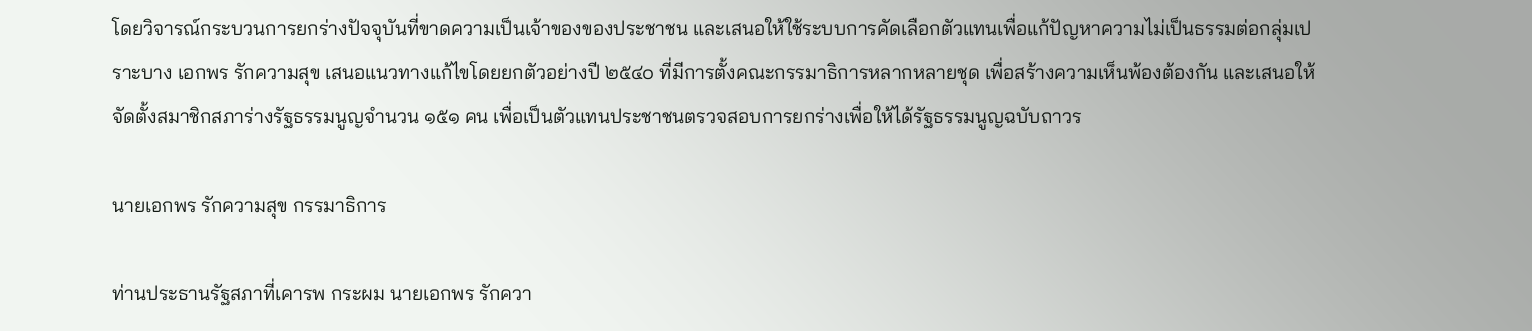โดยวิจารณ์กระบวนการยกร่างปัจจุบันที่ขาดความเป็นเจ้าของของประชาชน และเสนอให้ใช้ระบบการคัดเลือกตัวแทนเพื่อแก้ปัญหาความไม่เป็นธรรมต่อกลุ่มเปราะบาง เอกพร รักความสุข เสนอแนวทางแก้ไขโดยยกตัวอย่างปี ๒๕๔๐ ที่มีการตั้งคณะกรรมาธิการหลากหลายชุด เพื่อสร้างความเห็นพ้องต้องกัน และเสนอให้จัดตั้งสมาชิกสภาร่างรัฐธรรมนูญจำนวน ๑๕๑ คน เพื่อเป็นตัวแทนประชาชนตรวจสอบการยกร่างเพื่อให้ได้รัฐธรรมนูญฉบับถาวร

นายเอกพร รักความสุข กรรมาธิการ

ท่านประธานรัฐสภาที่เคารพ กระผม นายเอกพร รักควา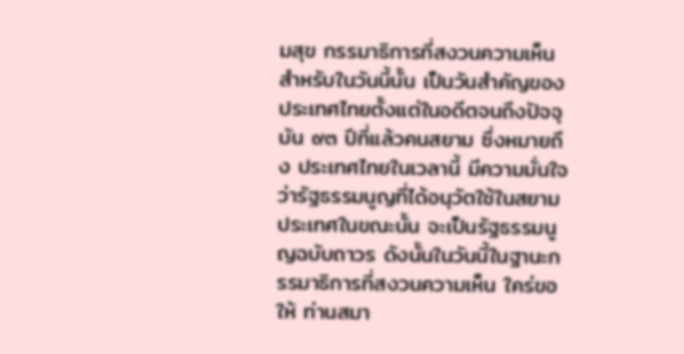มสุข กรรมาธิการที่สงวนความเห็น สำหรับในวันนี้นั้น เป็นวันสำคัญของประเทศไทยตั้งแต่ในอดีตจนถึงปัจจุบัน ๙๓ ปีที่แล้วคนสยาม ซึ่งหมายถึง ประเทศไทยในเวลานี้ มีความมั่นใจว่ารัฐธรรมนูญที่ได้อนุวัตใช้ในสยามประเทศในขณะนั้น จะเป็นรัฐธรรมนูญฉบับถาวร ดังนั้นในวันนี้ในฐานะกรรมาธิการที่สงวนความเห็น ใคร่ขอให้ ท่านสมา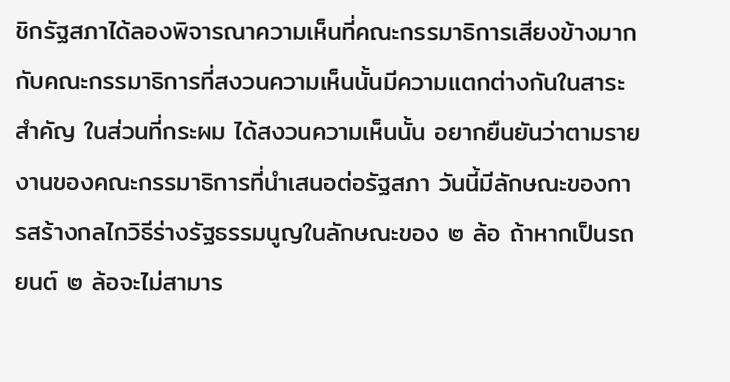ชิกรัฐสภาได้ลองพิจารณาความเห็นที่คณะกรรมาธิการเสียงข้างมาก กับคณะกรรมาธิการที่สงวนความเห็นนั้นมีความแตกต่างกันในสาระสำคัญ ในส่วนที่กระผม ได้สงวนความเห็นนั้น อยากยืนยันว่าตามรายงานของคณะกรรมาธิการที่นำเสนอต่อรัฐสภา วันนี้มีลักษณะของการสร้างกลไกวิธีร่างรัฐธรรมนูญในลักษณะของ ๒ ล้อ ถ้าหากเป็นรถยนต์ ๒ ล้อจะไม่สามาร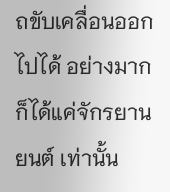ถขับเคลื่อนออกไปได้ อย่างมากก็ได้แค่จักรยานยนต์ เท่านั้น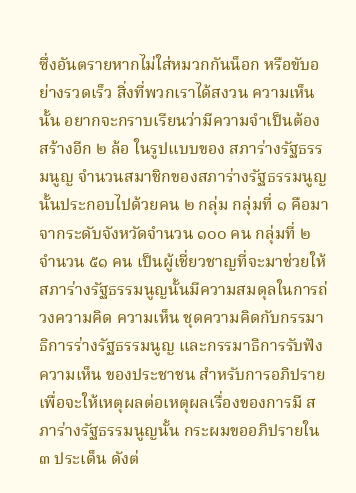ซึ่งอันตรายหากไม่ใส่หมวกกันน็อก หรือขับอย่างรวดเร็ว สิ่งที่พวกเราได้สงวน ความเห็นนั้น อยากจะกราบเรียนว่ามีความจำเป็นต้องสร้างอีก ๒ ล้อ ในรูปแบบของ สภาร่างรัฐธรรมนูญ จำนวนสมาชิกของสภาร่างรัฐธรรมนูญนั้นประกอบไปด้วยคน ๒ กลุ่ม กลุ่มที่ ๑ คือมาจากระดับจังหวัดจำนวน ๑๐๐ คน กลุ่มที่ ๒ จำนวน ๕๑ คน เป็นผู้เชี่ยวชาญที่จะมาช่วยให้สภาร่างรัฐธรรมนูญนั้นมีความสมดุลในการถ่วงความคิด ความเห็น ชุดความคิดกับกรรมาธิการร่างรัฐธรรมนูญ และกรรมาธิการรับฟังความเห็น ของประชาชน สำหรับการอภิปรายเพื่อจะให้เหตุผลต่อเหตุผลเรื่องของการมี สภาร่างรัฐธรรมนูญนั้น กระผมขออภิปรายใน ๓ ประเด็น ดังต่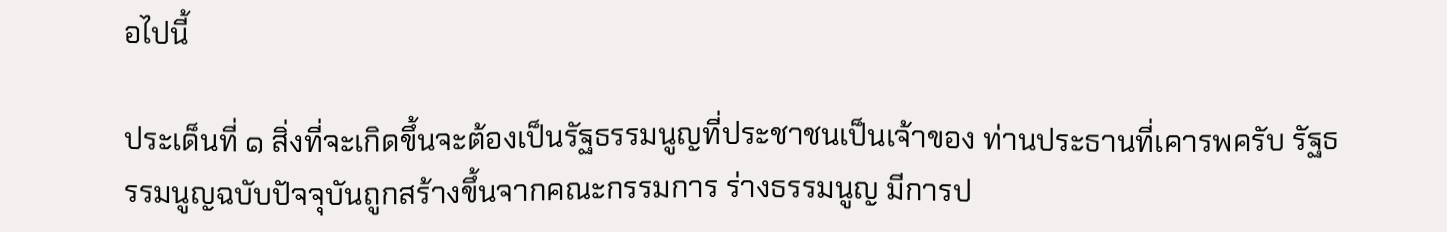อไปนี้

ประเด็นที่ ๑ สิ่งที่จะเกิดขึ้นจะต้องเป็นรัฐธรรมนูญที่ประชาชนเป็นเจ้าของ ท่านประธานที่เคารพครับ รัฐธรรมนูญฉบับปัจจุบันถูกสร้างขึ้นจากคณะกรรมการ ร่างธรรมนูญ มีการป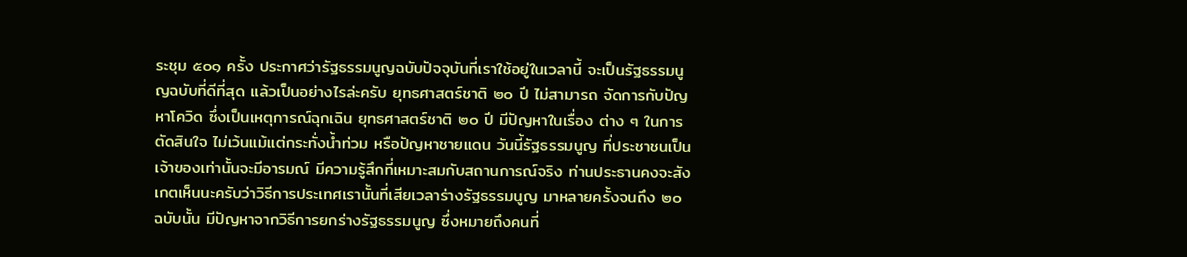ระชุม ๕๐๑ ครั้ง ประกาศว่ารัฐธรรมนูญฉบับปัจจุบันที่เราใช้อยู่ในเวลานี้ จะเป็นรัฐธรรมนูญฉบับที่ดีที่สุด แล้วเป็นอย่างไรล่ะครับ ยุทธศาสตร์ชาติ ๒๐ ปี ไม่สามารถ จัดการกับปัญหาโควิด ซึ่งเป็นเหตุการณ์ฉุกเฉิน ยุทธศาสตร์ชาติ ๒๐ ปี มีปัญหาในเรื่อง ต่าง ๆ ในการตัดสินใจ ไม่เว้นแม้แต่กระทั่งน้ำท่วม หรือปัญหาชายแดน วันนี้รัฐธรรมนูญ ที่ประชาชนเป็นเจ้าของเท่านั้นจะมีอารมณ์ มีความรู้สึกที่เหมาะสมกับสถานการณ์จริง ท่านประธานคงจะสังเกตเห็นนะครับว่าวิธีการประเทศเรานั้นที่เสียเวลาร่างรัฐธรรมนูญ มาหลายครั้งจนถึง ๒๐ ฉบับนั้น มีปัญหาจากวิธีการยกร่างรัฐธรรมนูญ ซึ่งหมายถึงคนที่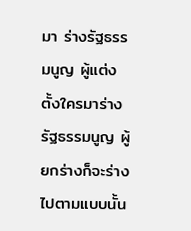มา ร่างรัฐธรรมนูญ ผู้แต่งตั้งใครมาร่างรัฐธรรมนูญ ผู้ยกร่างก็จะร่างไปตามแบบนั้น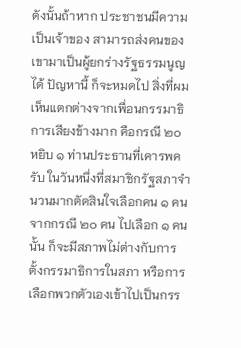ดังนั้นถ้าหาก ประชาชนมีความเป็นเจ้าของ สามารถส่งคนของเขามาเป็นผู้ยกร่างรัฐธรรมนูญได้ ปัญหานี้ ก็จะหมดไป สิ่งที่ผมเห็นแตกต่างจากเพื่อนกรรมาธิการเสียงข้างมาก คือกรณี ๒๐ หยิบ ๑ ท่านประธานที่เคารพครับ ในวันหนึ่งที่สมาชิกรัฐสภาจำนวนมากตัดสินใจเลือกคน ๑ คน จากกรณี ๒๐ คน ไปเลือก ๑ คนนั้น ก็จะมีสภาพไม่ต่างกับการตั้งกรรมาธิการในสภา หรือการเลือกพวกตัวเองเข้าไปเป็นกรร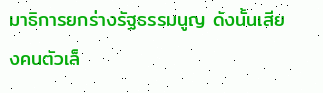มาธิการยกร่างรัฐธรรมนูญ ดังนั้นเสียงคนตัวเล็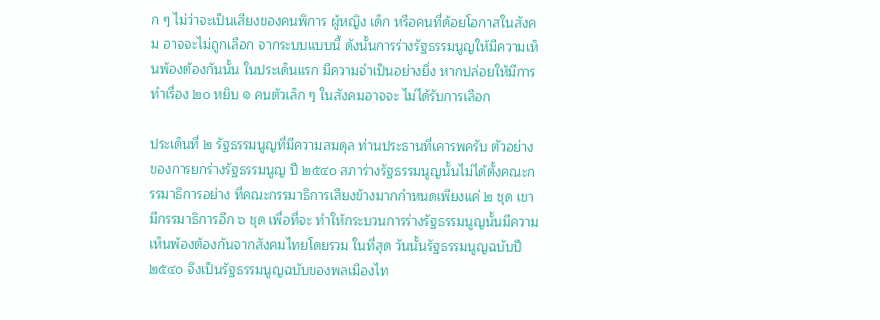ก ๆ ไม่ว่าจะเป็นเสียงของคนพิการ ผู้หญิง เด็ก หรือคนที่ด้อยโอกาสในสังคม อาจจะไม่ถูกเลือก จากระบบแบบนี้ ดังนั้นการร่างรัฐธรรมนูญให้มีความเห็นพ้องต้องกันนั้น ในประเด็นแรก มีความจำเป็นอย่างยิ่ง หากปล่อยให้มีการทำเรื่อง ๒๐ หยิบ ๑ คนตัวเล็ก ๆ ในสังคมอาจจะ ไม่ได้รับการเลือก

ประเด็นที่ ๒ รัฐธรรมนูญที่มีความสมดุล ท่านประธานที่เคารพครับ ตัวอย่าง ของการยกร่างรัฐธรรมนูญ ปี ๒๕๔๐ สภาร่างรัฐธรรมนูญนั้นไม่ได้ตั้งคณะกรรมาธิการอย่าง ที่คณะกรรมาธิการเสียงข้างมากกำหนดเพียงแค่ ๒ ชุด เขามีกรรมาธิการอีก ๖ ชุด เพื่อที่จะ ทำให้กระบวนการร่างรัฐธรรมนูญนั้นมีความเห็นพ้องต้องกันจากสังคมไทยโดยรวม ในที่สุด วันนั้นรัฐธรรมนูญฉบับปี ๒๕๔๐ จึงเป็นรัฐธรรมนูญฉบับของพลเมืองไท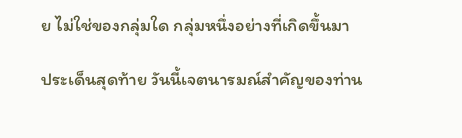ย ไม่ใช่ของกลุ่มใด กลุ่มหนึ่งอย่างที่เกิดขึ้นมา

ประเด็นสุดท้าย วันนี้เจตนารมณ์สำคัญของท่าน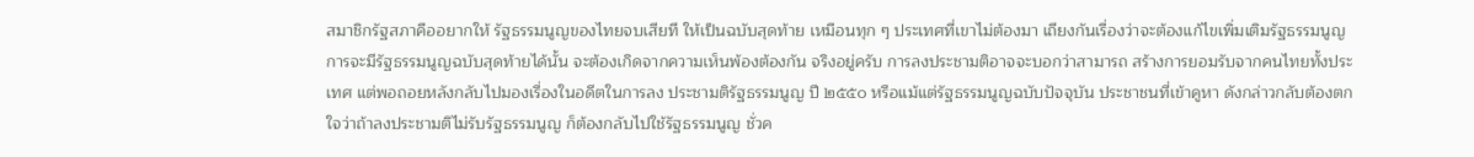สมาชิกรัฐสภาคืออยากให้ รัฐธรรมนูญของไทยจบเสียที ให้เป็นฉบับสุดท้าย เหมือนทุก ๆ ประเทศที่เขาไม่ต้องมา เถียงกันเรื่องว่าจะต้องแก้ไขเพิ่มเติมรัฐธรรมนูญ การจะมีรัฐธรรมนูญฉบับสุดท้ายได้นั้น จะต้องเกิดจากความเห็นพ้องต้องกัน จริงอยู่ครับ การลงประชามติอาจจะบอกว่าสามารถ สร้างการยอมรับจากคนไทยทั้งประเทศ แต่พอถอยหลังกลับไปมองเรื่องในอดีตในการลง ประชามติรัฐธรรมนูญ ปี ๒๕๕๐ หรือแม้แต่รัฐธรรมนูญฉบับปัจจุบัน ประชาชนที่เข้าคูหา ดังกล่าวกลับต้องตกใจว่าถ้าลงประชามติไม่รับรัฐธรรมนูญ ก็ต้องกลับไปใช้รัฐธรรมนูญ ชั่วค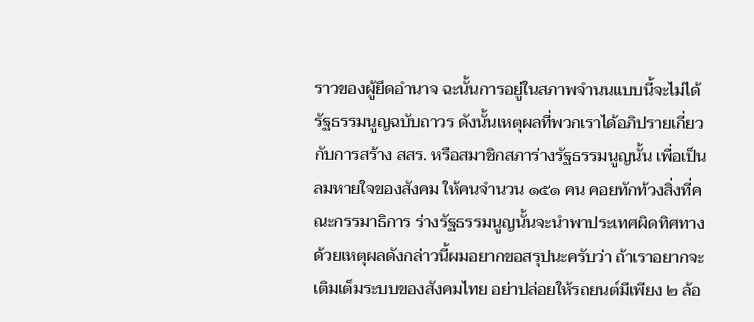ราวของผู้ยึดอำนาจ ฉะนั้นการอยู่ในสภาพจำนนแบบนี้จะไม่ได้รัฐธรรมนูญฉบับถาวร ดังนั้นเหตุผลที่พวกเราได้อภิปรายเกี่ยวกับการสร้าง สสร. หรือสมาชิกสภาร่างรัฐธรรมนูญนั้น เพื่อเป็นลมหายใจของสังคม ให้คนจำนวน ๑๕๑ คน คอยทักท้วงสิ่งที่คณะกรรมาธิการ ร่างรัฐธรรมนูญนั้นจะนำพาประเทศผิดทิศทาง ด้วยเหตุผลดังกล่าวนี้ผมอยากขอสรุปนะครับว่า ถ้าเราอยากจะเติมเต็มระบบของสังคมไทย อย่าปล่อยให้รถยนต์มีเพียง ๒ ล้อ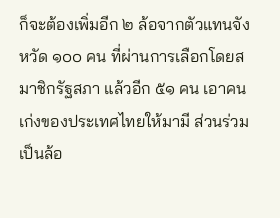ก็จะต้องเพิ่มอีก ๒ ล้อจากตัวแทนจังหวัด ๑๐๐ คน ที่ผ่านการเลือกโดยสมาชิกรัฐสภา แล้วอีก ๕๑ คน เอาคนเก่งของประเทศไทยให้มามี ส่วนร่วมเป็นล้อ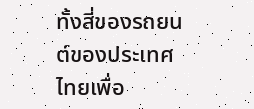ทั้งสี่ของรถยนต์ของประเทศไทยเพื่อ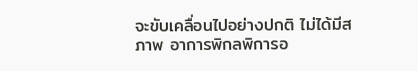จะขับเคลื่อนไปอย่างปกติ ไม่ได้มีสภาพ อาการพิกลพิการอ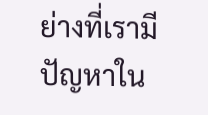ย่างที่เรามีปัญหาใน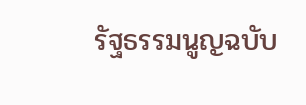รัฐธรรมนูญฉบับ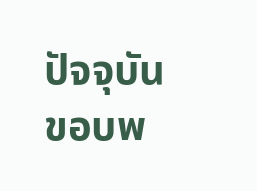ปัจจุบัน ขอบพ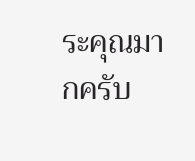ระคุณมากครับ